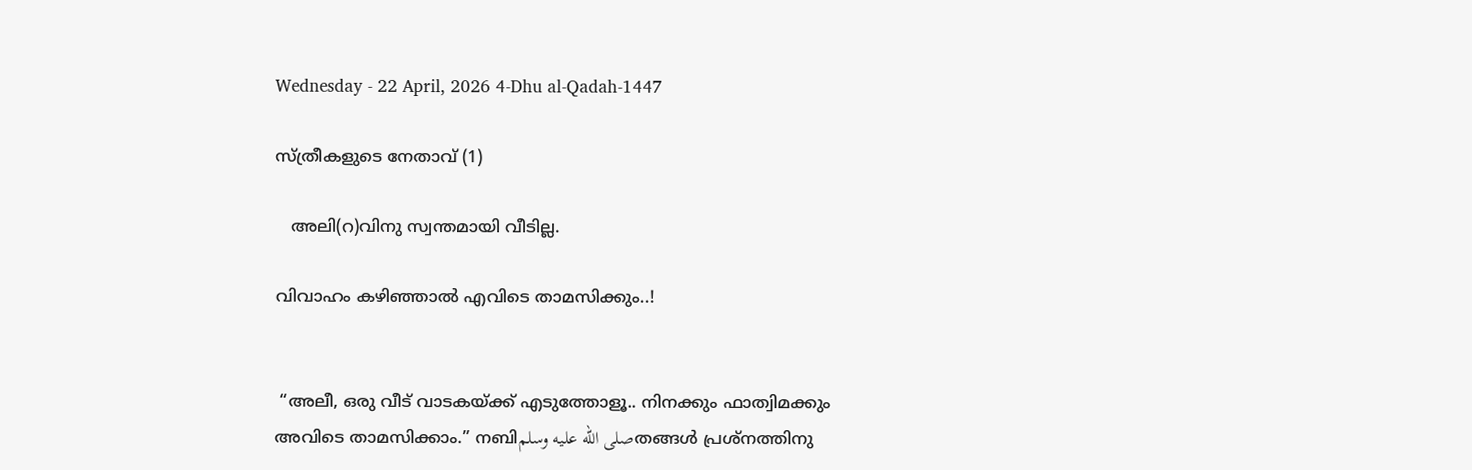Wednesday - 22 April, 2026 4-Dhu al-Qadah-1447

സ്ത്രീകളുടെ നേതാവ് (1)

   അലി(റ)വിനു സ്വന്തമായി വീടില്ല.

വിവാഹം കഴിഞ്ഞാൽ എവിടെ താമസിക്കും..!


 “അലീ, ഒരു വീട് വാടകയ്ക്ക് എടുത്തോളൂ.. നിനക്കും ഫാത്വിമക്കും അവിടെ താമസിക്കാം.” നബിصلى الله عليه وسلمതങ്ങൾ പ്രശ്നത്തിനു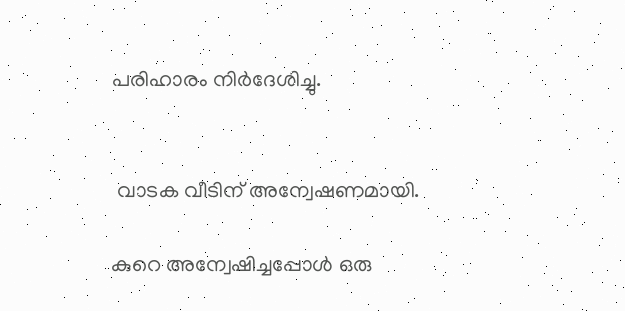പരിഹാരം നിർദേശിച്ചു.


 വാടക വീടിന് അന്വേഷണമായി.

കുറെ അന്വേഷിച്ചപ്പോൾ ഒരു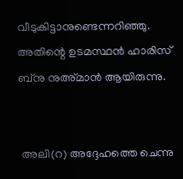വീടുകിട്ടാനുണ്ടെന്നറിഞ്ഞു. അതിന്റെ ഉടമസ്ഥൻ ഹാരിസ് ബ്നു നുഅ്മാൻ ആയിരുന്നു.


 അലി(റ) അദ്ദേഹത്തെ ചെന്നു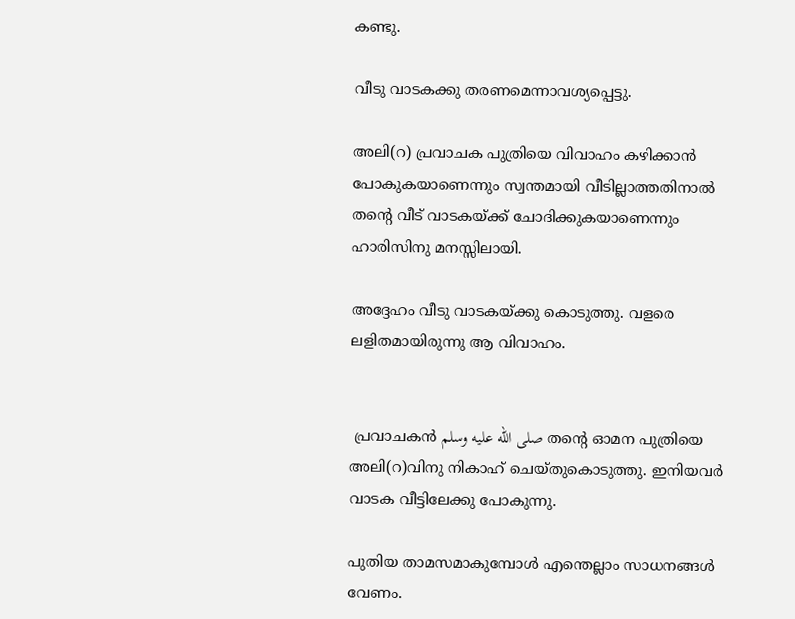കണ്ടു.

വീടു വാടകക്കു തരണമെന്നാവശ്യപ്പെട്ടു.

അലി(റ) പ്രവാചക പുത്രിയെ വിവാഹം കഴിക്കാൻ പോകുകയാണെന്നും സ്വന്തമായി വീടില്ലാത്തതിനാൽ തന്റെ വീട് വാടകയ്ക്ക് ചോദിക്കുകയാണെന്നും ഹാരിസിനു മനസ്സിലായി.

അദ്ദേഹം വീടു വാടകയ്ക്കു കൊടുത്തു. വളരെ ലളിതമായിരുന്നു ആ വിവാഹം.


 പ്രവാചകൻ صلى الله عليه وسلم തന്റെ ഓമന പുത്രിയെ അലി(റ)വിനു നികാഹ് ചെയ്തുകൊടുത്തു. ഇനിയവർ വാടക വീട്ടിലേക്കു പോകുന്നു.

പുതിയ താമസമാകുമ്പോൾ എന്തെല്ലാം സാധനങ്ങൾ വേണം.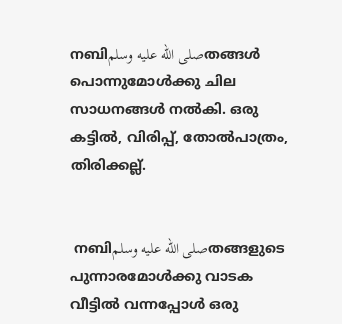നബിصلى الله عليه وسلمതങ്ങൾ പൊന്നുമോൾക്കു ചില സാധനങ്ങൾ നൽകി. ഒരു കട്ടിൽ, വിരിപ്പ്, തോൽപാത്രം, തിരിക്കല്ല്.


 നബിصلى الله عليه وسلمതങ്ങളുടെ പുന്നാരമോൾക്കു വാടക വീട്ടിൽ വന്നപ്പോൾ ഒരു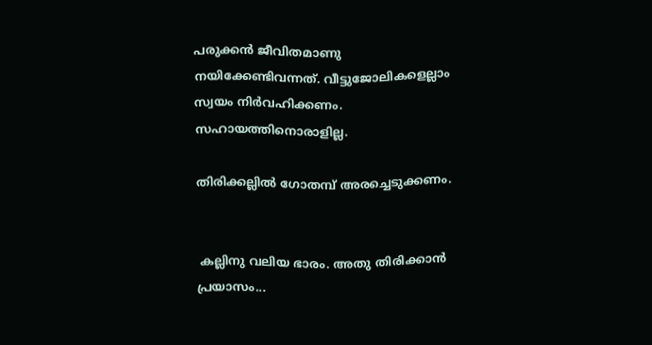പരുക്കൻ ജീവിതമാണു നയിക്കേണ്ടിവന്നത്. വീട്ടുജോലികളെല്ലാം സ്വയം നിർവഹിക്കണം. സഹായത്തിനൊരാളില്ല.

തിരിക്കല്ലിൽ ഗോതമ്പ് അരച്ചെടുക്കണം.


 കല്ലിനു വലിയ ഭാരം. അതു തിരിക്കാൻ പ്രയാസം...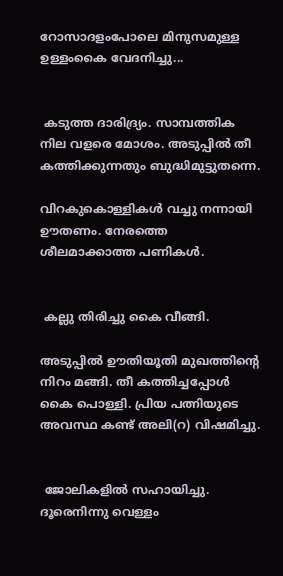റോസാദളംപോലെ മിനുസമുള്ള ഉള്ളംകൈ വേദനിച്ചു...


 കടുത്ത ദാരിദ്ര്യം. സാമ്പത്തിക നില വളരെ മോശം. അടുപ്പിൽ തീ കത്തിക്കുന്നതും ബുദ്ധിമുട്ടുതന്നെ.

വിറകുകൊള്ളികൾ വച്ചു നന്നായി ഊതണം. നേരത്തെ ശീലമാക്കാത്ത പണികൾ.


 കല്ലു തിരിച്ചു കൈ വീങ്ങി.

അടുപ്പിൽ ഊതിയൂതി മുഖത്തിന്റെ നിറം മങ്ങി. തീ കത്തിച്ചപ്പോൾ കൈ പൊള്ളി. പ്രിയ പത്നിയുടെ അവസ്ഥ കണ്ട് അലി(റ) വിഷമിച്ചു.


 ജോലികളിൽ സഹായിച്ചു. ദൂരെനിന്നു വെള്ളം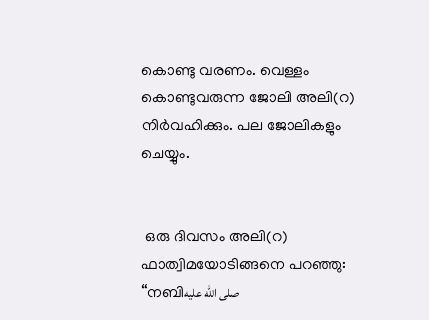കൊണ്ടു വരണം. വെള്ളം കൊണ്ടുവരുന്ന ജോലി അലി(റ) നിർവഹിക്കും. പല ജോലികളും ചെയ്യും.


 ഒരു ദിവസം അലി(റ) ഫാത്വിമയോടിങ്ങനെ പറഞ്ഞു: “നബിصلى الله عليه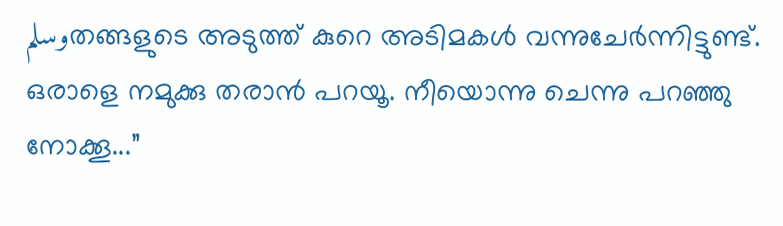وسلمതങ്ങളുടെ അടുത്ത് കുറെ അടിമകൾ വന്നുചേർന്നിട്ടുണ്ട്. ഒരാളെ നമുക്കു തരാൻ പറയൂ. നീയൊന്നു ചെന്നു പറഞ്ഞു നോക്കൂ...”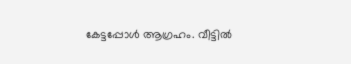കേട്ടപ്പോൾ ആഗ്രഹം. വീട്ടിൽ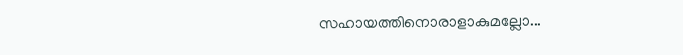സഹായത്തിനൊരാളാകുമല്ലോ...